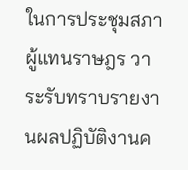ในการประชุมสภาผู้แทนราษฎร วาระรับทราบรายงานผลปฏิบัติงานค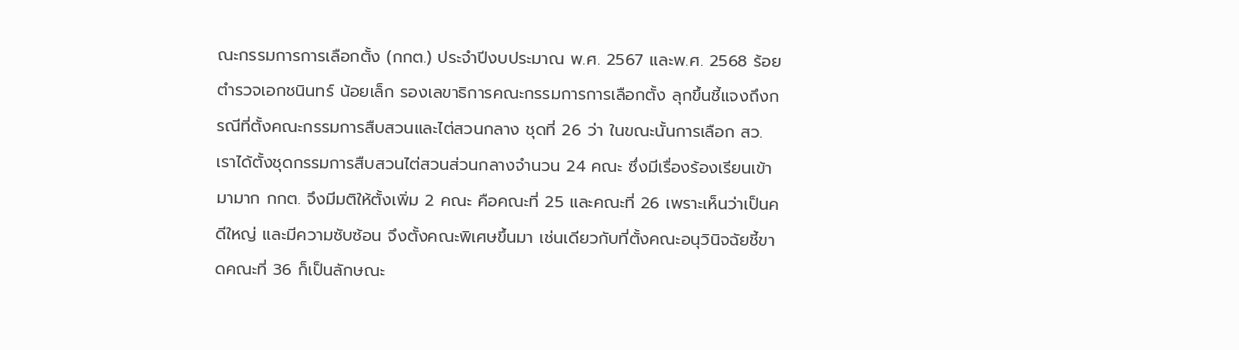ณะกรรมการการเลือกตั้ง (กกต.) ประจำปีงบประมาณ พ.ศ. 2567 และพ.ศ. 2568 ร้อยตำรวจเอกชนินทร์ น้อยเล็ก รองเลขาธิการคณะกรรมการการเลือกตั้ง ลุกขึ้นชี้แจงถึงกรณีที่ตั้งคณะกรรมการสืบสวนและไต่สวนกลาง ชุดที่ 26 ว่า ในขณะนั้นการเลือก สว. เราได้ตั้งชุดกรรมการสืบสวนไต่สวนส่วนกลางจำนวน 24 คณะ ซึ่งมีเรื่องร้องเรียนเข้ามามาก กกต. จึงมีมติให้ตั้งเพิ่ม 2 คณะ คือคณะที่ 25 และคณะที่ 26 เพราะเห็นว่าเป็นคดีใหญ่ และมีความซับซ้อน จึงตั้งคณะพิเศษขึ้นมา เช่นเดียวกับที่ตั้งคณะอนุวินิจฉัยชี้ขาดคณะที่ 36 ก็เป็นลักษณะ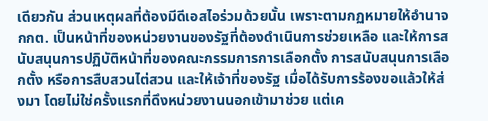เดียวกัน ส่วนเหตุผลที่ต้องมีดีเอสไอร่วมด้วยนั้น เพราะตามกฏหมายให้อำนาจ กกต. เป็นหน้าที่ของหน่วยงานของรัฐที่ต้องดำเนินการช่วยเหลือ และให้การสนับสนุนการปฏิบัติหน้าที่ของคณะกรรมการการเลือกตั้ง การสนับสนุนการเลือกตั้ง หรือการสืบสวนไต่สวน และให้เจ้าที่ของรัฐ เมื่อได้รับการร้องขอแล้วให้ส่งมา โดยไม่ใช่ครั้งแรกที่ดึงหน่วยงานนอกเข้ามาช่วย แต่เค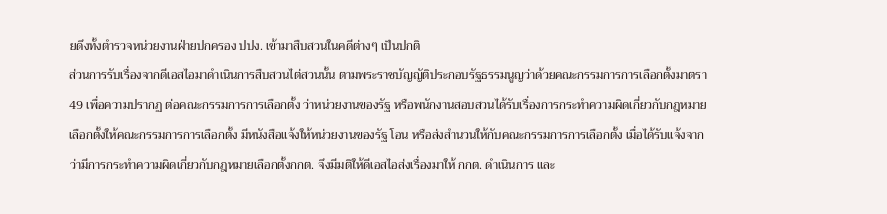ยดึงทั้งตำรวจหน่วยงานฝ่ายปกครอง ปปง. เข้ามาสืบสวนในคดีต่างๆ เป็นปกติ
ส่วนการรับเรื่องจากดีเอสไอมาดำเนินการสืบสวนไต่สวนนั้น ตามพระราชบัญญัติประกอบรัฐธรรมนูญว่าด้วยคณะกรรมการการเลือกตั้งมาตรา 49 เพื่อความปรากฏ ต่อคณะกรรมการการเลือกตั้ง ว่าหน่วยงานของรัฐ หรือพนักงานสอบสวนได้รับเรื่องการกระทำความผิดเกี่ยวกับกฎหมายเลือกตั้งให้คณะกรรมการการเลือกตั้ง มีหนังสือแจ้งให้หน่วยงานของรัฐ โอน หรือส่งสำนวนให้กับคณะกรรมการการเลือกตั้ง เมื่อได้รับแจ้งจากว่ามีการกระทำความผิดเกี่ยวกับกฎหมายเลือกตั้งกกต. จึงมีมติให้ดีเอสไอส่งเรื่องมาให้ กกต. ดำเนินการ และ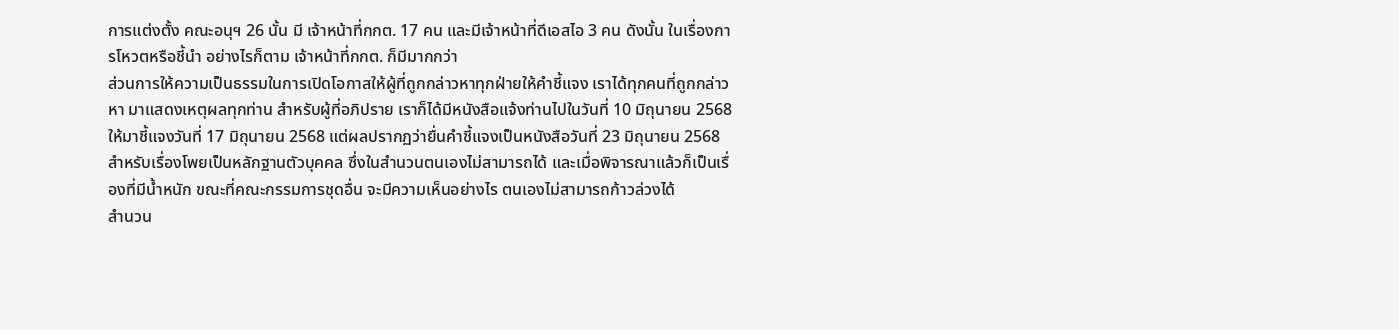การแต่งตั้ง คณะอนุฯ 26 นั้น มี เจ้าหน้าที่กกต. 17 คน และมีเจ้าหน้าที่ดีเอสไอ 3 คน ดังนั้น ในเรื่องการโหวตหรือชี้นำ อย่างไรก็ตาม เจ้าหน้าที่กกต. ก็มีมากกว่า
ส่วนการให้ความเป็นธรรมในการเปิดโอกาสให้ผู้ที่ถูกกล่าวหาทุกฝ่ายให้คำชี้แจง เราได้ทุกคนที่ถูกกล่าวหา มาแสดงเหตุผลทุกท่าน สำหรับผู้ที่อภิปราย เราก็ได้มีหนังสือแจ้งท่านไปในวันที่ 10 มิถุนายน 2568 ให้มาชี้แจงวันที่ 17 มิถุนายน 2568 แต่ผลปรากฏว่ายื่นคำชี้แจงเป็นหนังสือวันที่ 23 มิถุนายน 2568
สำหรับเรื่องโพยเป็นหลักฐานตัวบุคคล ซึ่งในสำนวนตนเองไม่สามารถได้ และเมื่อพิจารณาแล้วก็เป็นเรื่องที่มีน้ำหนัก ขณะที่คณะกรรมการชุดอื่น จะมีความเห็นอย่างไร ตนเองไม่สามารถก้าวล่วงได้
สำนวน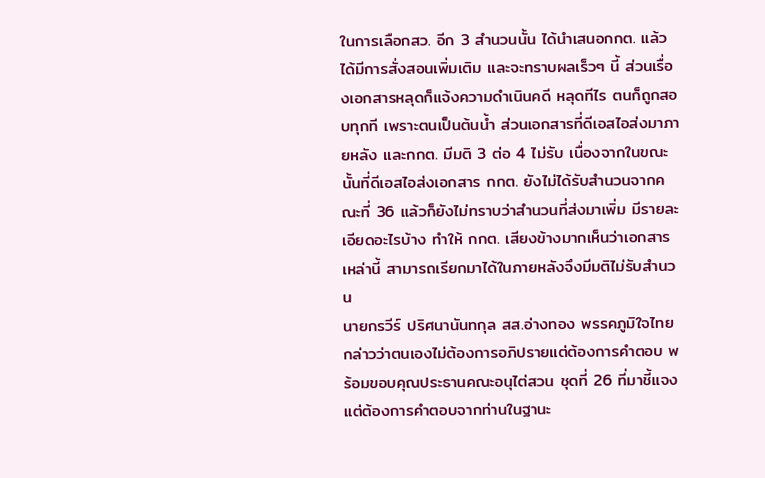ในการเลือกสว. อีก 3 สำนวนนั้น ได้นำเสนอกกต. แล้ว ได้มีการสั่งสอนเพิ่มเติม และจะทราบผลเร็วๆ นี้ ส่วนเรื่องเอกสารหลุดก็แจ้งความดำเนินคดี หลุดทีไร ตนก็ถูกสอบทุกที เพราะตนเป็นต้นน้ำ ส่วนเอกสารที่ดีเอสไอส่งมาภายหลัง และกกต. มีมติ 3 ต่อ 4 ไม่รับ เนื่องจากในขณะนั้นที่ดีเอสไอส่งเอกสาร กกต. ยังไม่ได้รับสำนวนจากคณะที่ 36 แล้วก็ยังไม่ทราบว่าสำนวนที่ส่งมาเพิ่ม มีรายละเอียดอะไรบ้าง ทำให้ กกต. เสียงข้างมากเห็นว่าเอกสารเหล่านี้ สามารถเรียกมาได้ในภายหลังจึงมีมติไม่รับสำนวน
นายกรวีร์ ปริศนานันทกุล สส.อ่างทอง พรรคภูมิใจไทย กล่าวว่าตนเองไม่ต้องการอภิปรายแต่ต้องการคำตอบ พร้อมขอบคุณประธานคณะอนุไต่สวน ชุดที่ 26 ที่มาชี้แจง แต่ต้องการคำตอบจากท่านในฐานะ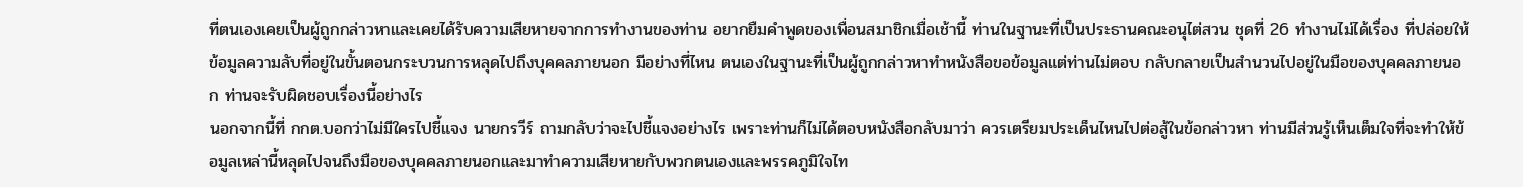ที่ตนเองเคยเป็นผู้ถูกกล่าวหาและเคยได้รับความเสียหายจากการทำงานของท่าน อยากยืมคำพูดของเพื่อนสมาชิกเมื่อเช้านี้ ท่านในฐานะที่เป็นประธานคณะอนุไต่สวน ชุดที่ 26 ทำงานไม่ได้เรื่อง ที่ปล่อยให้ข้อมูลความลับที่อยู่ในขั้นตอนกระบวนการหลุดไปถึงบุคคลภายนอก มีอย่างที่ไหน ตนเองในฐานะที่เป็นผู้ถูกกล่าวหาทำหนังสือขอข้อมูลแต่ท่านไม่ตอบ กลับกลายเป็นสำนวนไปอยู่ในมือของบุคคลภายนอก ท่านจะรับผิดชอบเรื่องนี้อย่างไร
นอกจากนี้ที่ กกต.บอกว่าไม่มีใครไปชี้แจง นายกรวีร์ ถามกลับว่าจะไปชี้แจงอย่างไร เพราะท่านก็ไม่ได้ตอบหนังสือกลับมาว่า ควรเตรียมประเด็นไหนไปต่อสู้ในข้อกล่าวหา ท่านมีส่วนรู้เห็นเต็มใจที่จะทำให้ข้อมูลเหล่านี้หลุดไปจนถึงมือของบุคคลภายนอกและมาทำความเสียหายกับพวกตนเองและพรรคภูมิใจไท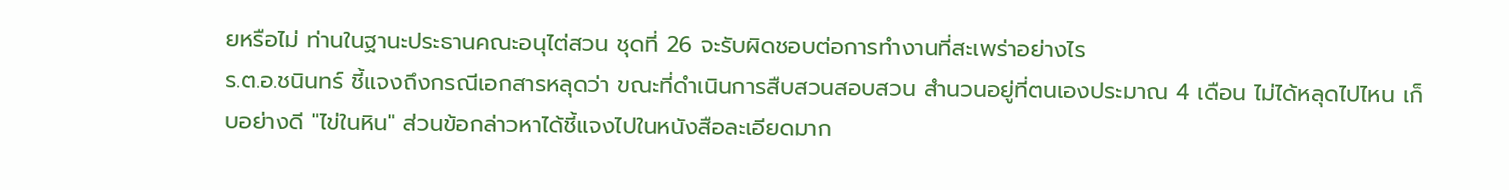ยหรือไม่ ท่านในฐานะประธานคณะอนุไต่สวน ชุดที่ 26 จะรับผิดชอบต่อการทำงานที่สะเพร่าอย่างไร
ร.ต.อ.ชนินทร์ ชี้แจงถึงกรณีเอกสารหลุดว่า ขณะที่ดำเนินการสืบสวนสอบสวน สำนวนอยู่ที่ตนเองประมาณ 4 เดือน ไม่ได้หลุดไปไหน เก็บอย่างดี "ไข่ในหิน" ส่วนข้อกล่าวหาได้ชี้แจงไปในหนังสือละเอียดมาก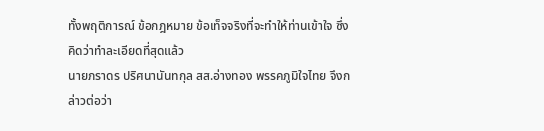ทั้งพฤติการณ์ ข้อกฎหมาย ข้อเท็จจริงที่จะทำให้ท่านเข้าใจ ซึ่งคิดว่าทำละเอียดที่สุดแล้ว
นายภราดร ปริศนานันทกุล สส.อ่างทอง พรรคภูมิใจไทย จึงกล่าวต่อว่า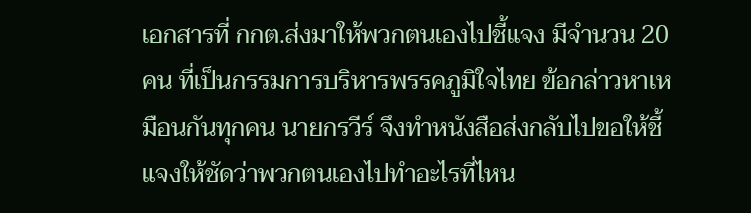เอกสารที่ กกต.ส่งมาให้พวกตนเองไปชี้แจง มีจำนวน 20 คน ที่เป็นกรรมการบริหารพรรคภูมิใจไทย ข้อกล่าวหาเหมือนกันทุกคน นายกรวีร์ จึงทำหนังสือส่งกลับไปขอให้ชี้แจงให้ชัดว่าพวกตนเองไปทำอะไรที่ไหน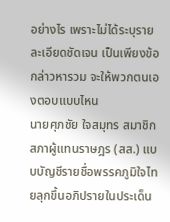อย่างไร เพราะไม่ได้ระบุรายละเอียดชัดเจน เป็นเพียงข้อกล่าวหารวม จะให้พวกตนเองตอบแบบไหน
นายศุภชัย ใจสมุทร สมาชิกสภาผู้แทนราษฎร (สส.) แบบบัญชีรายชื่อพรรคภูมิใจไทยลุกขึ้นอภิปรายในประเด็น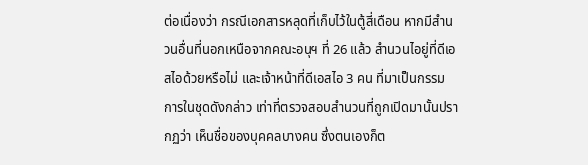ต่อเนื่องว่า กรณีเอกสารหลุดที่เก็บไว้ในตู้สี่เดือน หากมีสำนวนอื่นที่นอกเหนือจากคณะอนุฯ ที่ 26 แล้ว สำนวนไอยู่ที่ดีเอสไอด้วยหรือไม่ และเจ้าหน้าที่ดีเอสไอ 3 คน ที่มาเป็นกรรมการในชุดดังกล่าว เท่าที่ตรวจสอบสำนวนที่ถูกเปิดมานั้นปรากฏว่า เห็นชื่อของบุคคลบางคน ซึ่งตนเองก็ต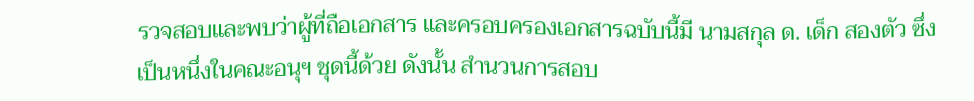รวจสอบและพบว่าผู้ที่ถือเอกสาร และครอบครองเอกสารฉบับนี้มี นามสกุล ด. เด็ก สองตัว ซึ่งเป็นหนึ่งในคณะอนุฯ ชุดนี้ด้วย ดังนั้น สำนวนการสอบ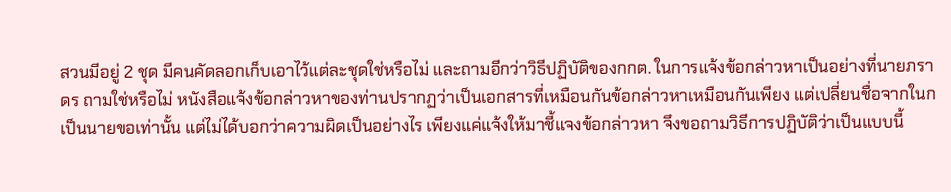สวนมีอยู่ 2 ชุด มีคนคัดลอกเก็บเอาไว้แต่ละชุดใช่หรือไม่ และถามอีกว่าวิธีปฏิบัติของกกต. ในการแจ้งข้อกล่าวหาเป็นอย่างที่นายภราดร ถามใช่หรือไม่ หนังสือแจ้งข้อกล่าวหาของท่านปรากฏว่าเป็นเอกสารที่เหมือนกันข้อกล่าวหาเหมือนกันเพียง แต่เปลี่ยนชื่อจากในกเป็นนายขอเท่านั้น แต่ไม่ได้บอกว่าความผิดเป็นอย่างไร เพียงแค่แจ้งให้มาชี้แจงข้อกล่าวหา จึงขอถามวิธีการปฏิบัติว่าเป็นแบบนี้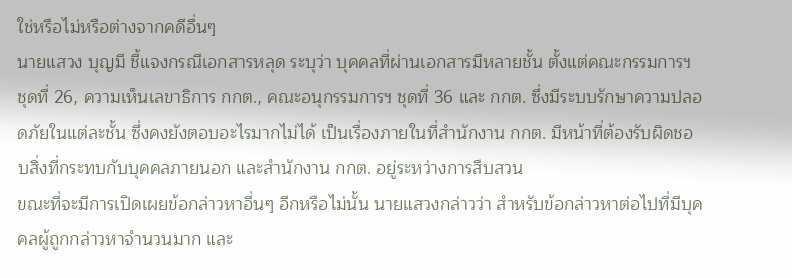ใช่หรือไม่หรือต่างจากคดีอื่นๆ
นายแสวง บุญมี ชี้แจงกรณีเอกสารหลุด ระบุว่า บุคคลที่ผ่านเอกสารมีหลายชั้น ตั้งแต่คณะกรรมการฯ ชุดที่ 26, ความเห็นเลขาธิการ กกต., คณะอนุกรรมการฯ ชุดที่ 36 และ กกต. ซึ่งมีระบบรักษาความปลอดภัยในแต่ละชั้น ซึ่งคงยังตอบอะไรมากไม่ได้ เป็นเรื่องภายในที่สำนักงาน กกต. มีหน้าที่ต้องรับผิดชอบสิ่งที่กระทบกับบุคคลภายนอก และสำนักงาน กกต. อยู่ระหว่างการสืบสวน
ขณะที่จะมีการเปิดเผยข้อกล่าวหาอื่นๆ อีกหรือไม่นั้น นายแสวงกล่าวว่า สำหรับข้อกล่าวหาต่อไปที่มีบุคคลผู้ถูกกล่าวหาจำนวนมาก และ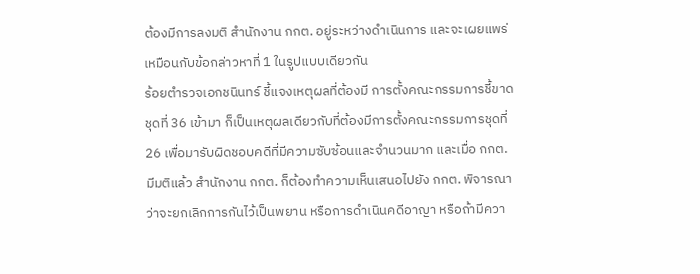ต้องมีการลงมติ สำนักงาน กกต. อยู่ระหว่างดำเนินการ และจะเผยแพร่เหมือนกับข้อกล่าวหาที่ 1 ในรูปแบบเดียวกัน
ร้อยตำรวจเอกชนินทร์ ชี้แจงเหตุผลที่ต้องมี การตั้งคณะกรรมการชี้ขาดชุดที่ 36 เข้ามา ก็เป็นเหตุผลเดียวกับที่ต้องมีการตั้งคณะกรรมการชุดที่ 26 เพื่อมารับผิดชอบคดีที่มีความซับซ้อนและจำนวนมาก และเมื่อ กกต. มีมติแล้ว สำนักงาน กกต. ก็ต้องทำความเห็นเสนอไปยัง กกต. พิจารณาว่าจะยกเลิกการกันไว้เป็นพยาน หรือการดำเนินคดีอาญา หรือถ้ามีควา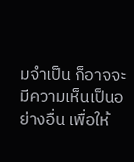มจำเป็น ก็อาจจะมีความเห็นเป็นอย่างอื่น เพื่อให้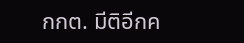กกต. มีติอีกค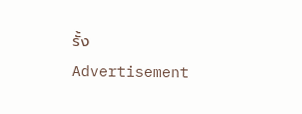รั้ง
Advertisement